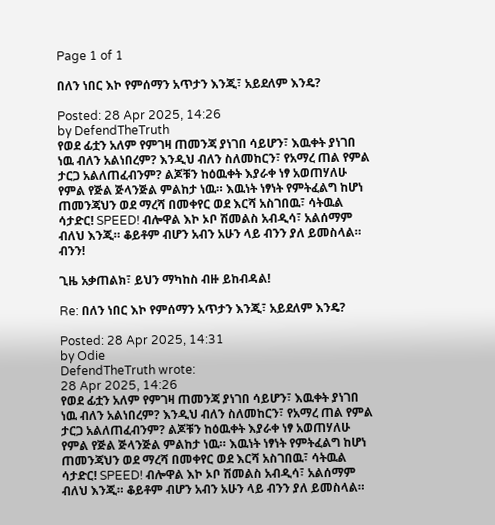Page 1 of 1

በለን ነበር እኮ የምሰማን አጥታን እንጂ፣ አይደለም እንዴ?

Posted: 28 Apr 2025, 14:26
by DefendTheTruth
የወደ ፊቷን አለም የምገዛ ጠመንጃ ያነገበ ሳይሆን፣ እዉቀት ያነገበ ነዉ ብለን አልነበረም? እንዲህ ብለን ስለመከርን፣ የአማረ ጠል የምል ታርጋ አልለጠፈብንም? ልጆቹን ከዕዉቀት እያራቀ ነፃ አወጠሃለሁ የምል የጅል ጅላንጅል ምልከታ ነዉ። እዉነት ነፃነት የምትፈልግ ከሆነ ጠመንጃህን ወደ ማረሻ በመቀየር ወደ እርሻ አስገበዉ፣ ሳትዉል ሳታድር! SPEED! ብሎዋል እኮ ኦቦ ሽመልስ አብዲሳ፣ አልሰማም ብለህ እንጂ። ቆይቶም ብሆን አብን አሁን ላይ ብንን ያለ ይመስላል። ብንን!

ጊዜ አቃጠልክ፣ ይህን ማካከስ ብዙ ይከብዳል!

Re: በለን ነበር እኮ የምሰማን አጥታን እንጂ፣ አይደለም እንዴ?

Posted: 28 Apr 2025, 14:31
by Odie
DefendTheTruth wrote:
28 Apr 2025, 14:26
የወደ ፊቷን አለም የምገዛ ጠመንጃ ያነገበ ሳይሆን፣ እዉቀት ያነገበ ነዉ ብለን አልነበረም? እንዲህ ብለን ስለመከርን፣ የአማረ ጠል የምል ታርጋ አልለጠፈብንም? ልጆቹን ከዕዉቀት እያራቀ ነፃ አወጠሃለሁ የምል የጅል ጅላንጅል ምልከታ ነዉ። እዉነት ነፃነት የምትፈልግ ከሆነ ጠመንጃህን ወደ ማረሻ በመቀየር ወደ እርሻ አስገበዉ፣ ሳትዉል ሳታድር! SPEED! ብሎዋል እኮ ኦቦ ሽመልስ አብዲሳ፣ አልሰማም ብለህ እንጂ። ቆይቶም ብሆን አብን አሁን ላይ ብንን ያለ ይመስላል።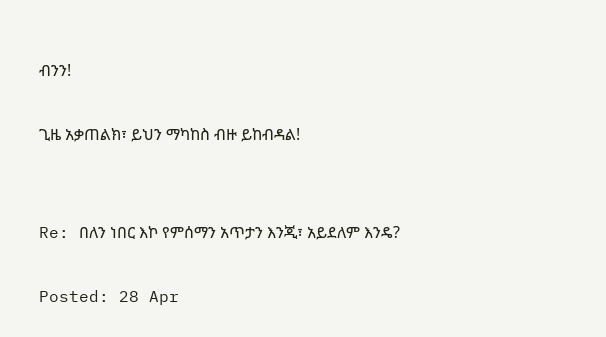ብንን!

ጊዜ አቃጠልክ፣ ይህን ማካከስ ብዙ ይከብዳል!


Re: በለን ነበር እኮ የምሰማን አጥታን እንጂ፣ አይደለም እንዴ?

Posted: 28 Apr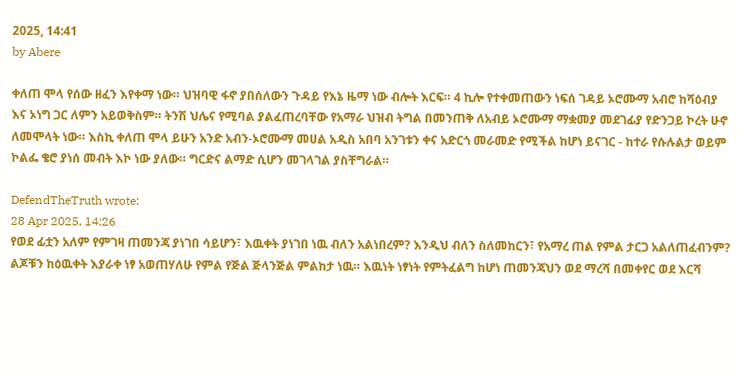2025, 14:41
by Abere

ቀለጠ ሞላ የሰው ዘፈን እየቀማ ነው። ህዝባዊ ፋኖ ያበሰለውን ጉዳይ የእኔ ዜማ ነው ብሎት እርፍ። 4 ኪሎ የተቀመጠውን ነፍሰ ገዳይ ኦሮሙማ አብሮ ከሻዕብያ እና ኦነግ ጋር ለምን አይወቅስም። ትንሽ ህሌና የሚባል ያልፈጠረባቸው የአማራ ህዝብ ትግል በመንጠቅ ለአብይ ኦሮሙማ ማቋመያ መደገፊያ የድንጋይ ኮረት ሁኖ ለመሞላት ነው። እስኪ ቀለጠ ሞላ ይሁን አንድ አብን-ኦሮሙማ መሀል አዲስ አበባ አንገቱን ቀና አድርጎ መራመድ የሚችል ከሆነ ይናገር - ከተራ የሱሉልታ ወይም ኮልፌ ቄሮ ያነሰ መብት እኮ ነው ያለው። ግርድና ልማድ ሲሆን መገላገል ያስቸግራል።

DefendTheTruth wrote:
28 Apr 2025, 14:26
የወደ ፊቷን አለም የምገዛ ጠመንጃ ያነገበ ሳይሆን፣ እዉቀት ያነገበ ነዉ ብለን አልነበረም? እንዲህ ብለን ስለመከርን፣ የአማረ ጠል የምል ታርጋ አልለጠፈብንም? ልጆቹን ከዕዉቀት እያራቀ ነፃ አወጠሃለሁ የምል የጅል ጅላንጅል ምልከታ ነዉ። እዉነት ነፃነት የምትፈልግ ከሆነ ጠመንጃህን ወደ ማረሻ በመቀየር ወደ እርሻ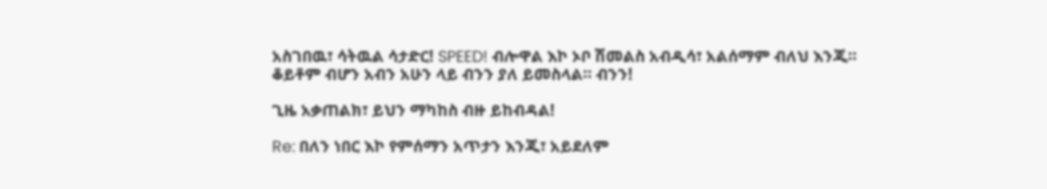አስገበዉ፣ ሳትዉል ሳታድር! SPEED! ብሎዋል እኮ ኦቦ ሽመልስ አብዲሳ፣ አልሰማም ብለህ እንጂ። ቆይቶም ብሆን አብን አሁን ላይ ብንን ያለ ይመስላል። ብንን!

ጊዜ አቃጠልክ፣ ይህን ማካከስ ብዙ ይከብዳል!

Re: በለን ነበር እኮ የምሰማን አጥታን እንጂ፣ አይደለም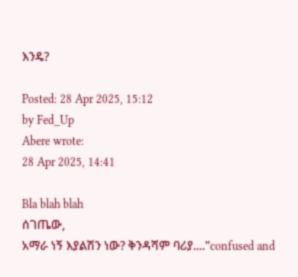እንዴ?

Posted: 28 Apr 2025, 15:12
by Fed_Up
Abere wrote:
28 Apr 2025, 14:41

Bla blah blah
ሰገጤው,
አማራ ነኝ እያልሽን ነው? ቅንዳሻም ባሪያ...."confused and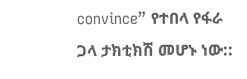convince” የተበላ የፋራ ጋላ ታክቲክሽ መሆኑ ነው::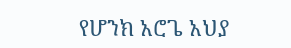የሆንክ አሮጌ አህያ